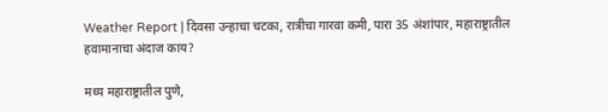Weather Report | दिवसा उन्हाचा चटका, रात्रीचा गारवा कमी, पारा 35 अंशांपार, महाराष्ट्रातील हवामानाचा अंदाज काय?

मध्य महाराष्ट्रातील पुणे,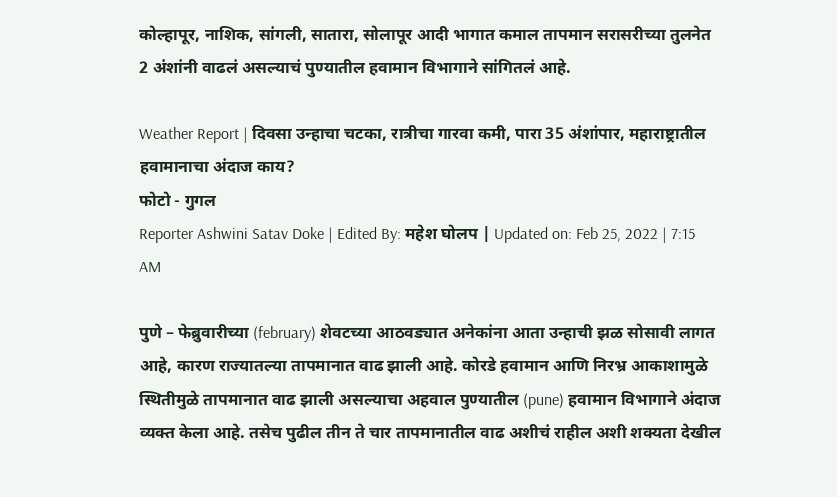कोल्हापूर, नाशिक, सांगली, सातारा, सोलापूर आदी भागात कमाल तापमान सरासरीच्या तुलनेत 2 अंशांनी वाढलं असल्याचं पुण्यातील हवामान विभागाने सांगितलं आहे.

Weather Report | दिवसा उन्हाचा चटका, रात्रीचा गारवा कमी, पारा 35 अंशांपार, महाराष्ट्रातील हवामानाचा अंदाज काय?
फोटो - गुगल
Reporter Ashwini Satav Doke | Edited By: महेश घोलप | Updated on: Feb 25, 2022 | 7:15 AM

पुणे – फेब्रुवारीच्या (february) शेवटच्या आठवड्यात अनेकांना आता उन्हाची झळ सोसावी लागत आहे, कारण राज्यातल्या तापमानात वाढ झाली आहे. कोरडे हवामान आणि निरभ्र आकाशामुळे स्थितीमुळे तापमानात वाढ झाली असल्याचा अहवाल पुण्यातील (pune) हवामान विभागाने अंदाज व्यक्त केला आहे. तसेच पुढील तीन ते चार तापमानातील वाढ अशीचं राहील अशी शक्यता देखील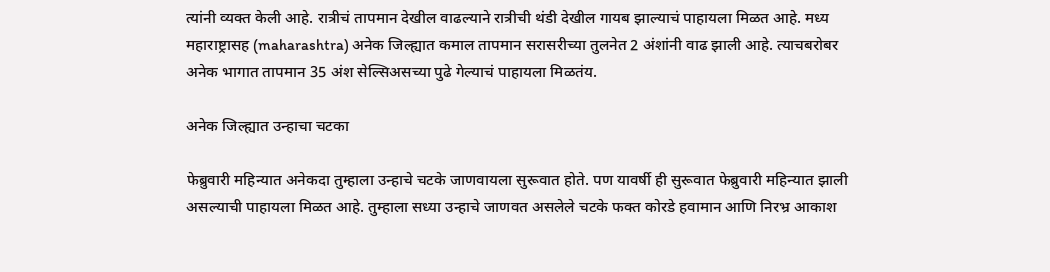त्यांनी व्यक्त केली आहे. रात्रीचं तापमान देखील वाढल्याने रात्रीची थंडी देखील गायब झाल्याचं पाहायला मिळत आहे. मध्य महाराष्ट्रासह (maharashtra) अनेक जिल्ह्यात कमाल तापमान सरासरीच्या तुलनेत 2 अंशांनी वाढ झाली आहे. त्याचबरोबर अनेक भागात तापमान 35 अंश सेल्सिअसच्या पुढे गेल्याचं पाहायला मिळतंय.

अनेक जिल्ह्यात उन्हाचा चटका

फेब्रुवारी महिन्यात अनेकदा तुम्हाला उन्हाचे चटके जाणवायला सुरूवात होते. पण यावर्षी ही सुरूवात फेब्रुवारी महिन्यात झाली असल्याची पाहायला मिळत आहे. तुम्हाला सध्या उन्हाचे जाणवत असलेले चटके फक्त कोरडे हवामान आणि निरभ्र आकाश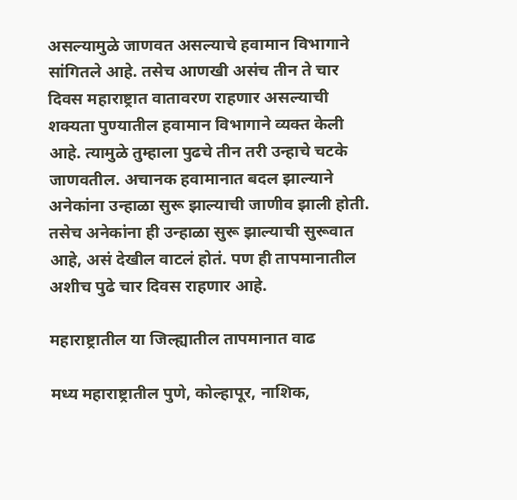असल्यामुळे जाणवत असल्याचे हवामान विभागाने सांगितले आहे. तसेच आणखी असंच तीन ते चार दिवस महाराष्ट्रात वातावरण राहणार असल्याची शक्यता पुण्यातील हवामान विभागाने व्यक्त केली आहे. त्यामुळे तुम्हाला पुढचे तीन तरी उन्हाचे चटके जाणवतील. अचानक हवामानात बदल झाल्याने अनेकांना उन्हाळा सुरू झाल्याची जाणीव झाली होती. तसेच अनेकांना ही उन्हाळा सुरू झाल्याची सुरूवात आहे, असं देखील वाटलं होतं. पण ही तापमानातील अशीच पुढे चार दिवस राहणार आहे.

महाराष्ट्रातील या जिल्ह्यातील तापमानात वाढ

मध्य महाराष्ट्रातील पुणे, कोल्हापूर, नाशिक,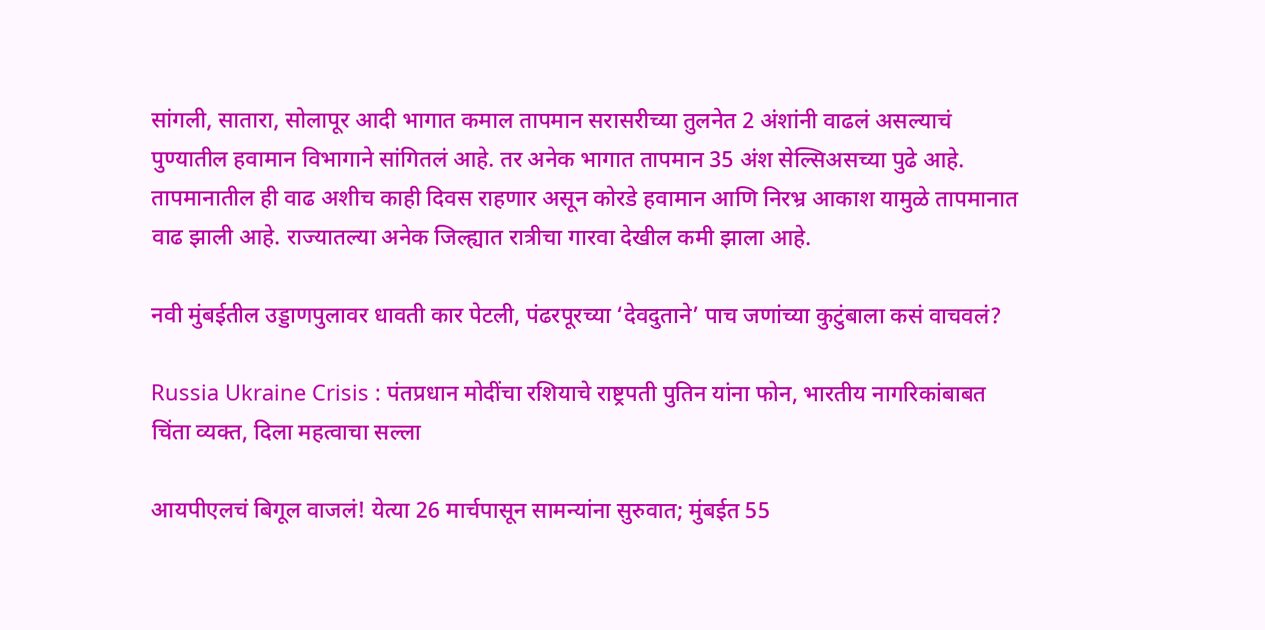सांगली, सातारा, सोलापूर आदी भागात कमाल तापमान सरासरीच्या तुलनेत 2 अंशांनी वाढलं असल्याचं पुण्यातील हवामान विभागाने सांगितलं आहे. तर अनेक भागात तापमान 35 अंश सेल्सिअसच्या पुढे आहे. तापमानातील ही वाढ अशीच काही दिवस राहणार असून कोरडे हवामान आणि निरभ्र आकाश यामुळे तापमानात वाढ झाली आहे. राज्यातल्या अनेक जिल्ह्यात रात्रीचा गारवा देखील कमी झाला आहे.

नवी मुंबईतील उड्डाणपुलावर धावती कार पेटली, पंढरपूरच्या ‘देवदुताने’ पाच जणांच्या कुटुंबाला कसं वाचवलं?

Russia Ukraine Crisis : पंतप्रधान मोदींचा रशियाचे राष्ट्रपती पुतिन यांना फोन, भारतीय नागरिकांबाबत चिंता व्यक्त, दिला महत्वाचा सल्ला

आयपीएलचं बिगूल वाजलं! येत्या 26 मार्चपासून सामन्यांना सुरुवात; मुंबईत 55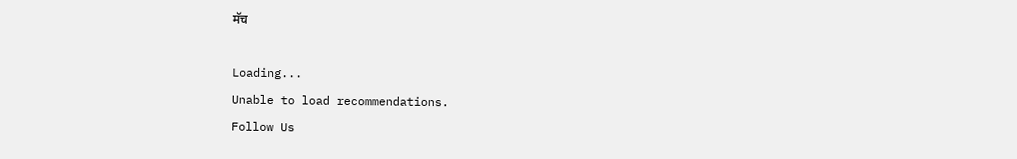मॅच

Loading...
Unable to load recommendations.
Follow Us